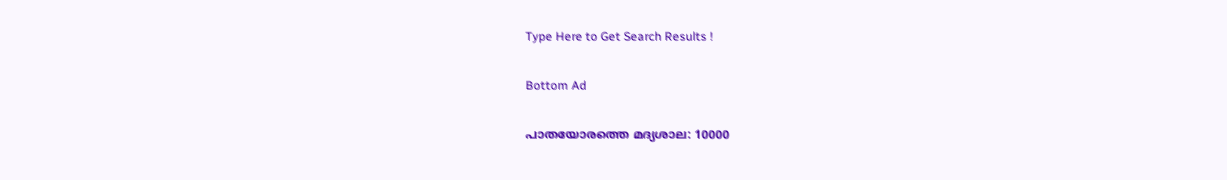Type Here to Get Search Results !

Bottom Ad

പാതയോരത്തെ മദ്യശാല: 10000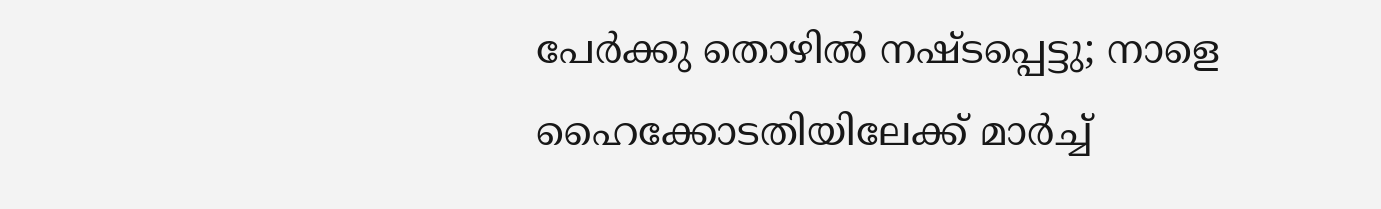പേര്‍ക്കു തൊഴില്‍ നഷ്ടപ്പെട്ടു; നാളെ ഹൈക്കോടതിയിലേക്ക് മാര്‍ച്ച്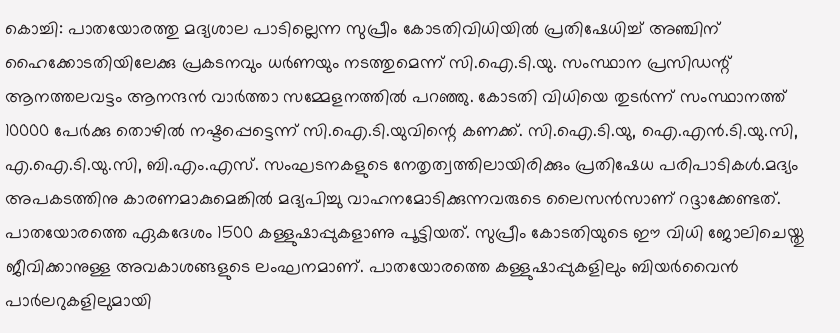കൊച്ചി: പാതയോരത്തു മദ്യശാല പാടില്ലെന്ന സുപ്രീം കോടതിവിധിയില്‍ പ്രതിഷേധിച്ച് അഞ്ചിന് ഹൈക്കോടതിയിലേക്കു പ്രകടനവും ധര്‍ണയും നടത്തുമെന്ന് സി.ഐ.ടി.യു. സംസ്ഥാന പ്രസിഡന്റ് ആനത്തലവട്ടം ആനന്ദന്‍ വാര്‍ത്താ സമ്മേളനത്തില്‍ പറഞ്ഞു. കോടതി വിധിയെ തുടര്‍ന്ന് സംസ്ഥാനത്ത് 10000 പേര്‍ക്കു തൊഴില്‍ നഷ്ടപ്പെട്ടെന്ന് സി.ഐ.ടി.യുവിന്റെ കണക്ക്. സി.ഐ.ടി.യു, ഐ.എന്‍.ടി.യു.സി, എ.ഐ.ടി.യു.സി, ബി.എം.എസ്. സംഘടനകളുടെ നേതൃത്വത്തിലായിരിക്കും പ്രതിഷേധ പരിപാടികള്‍.മദ്യം അപകടത്തിനു കാരണമാകുമെങ്കില്‍ മദ്യപിച്ചു വാഹനമോടിക്കുന്നവരുടെ ലൈസന്‍സാണ് റദ്ദാക്കേണ്ടത്. പാതയോരത്തെ ഏകദേശം 1500 കള്ളുഷാപ്പുകളാണു പൂട്ടിയത്. സുപ്രീം കോടതിയുടെ ഈ വിധി ജോലിചെയ്തു ജീവിക്കാനുള്ള അവകാശങ്ങളുടെ ലംഘനമാണ്. പാതയോരത്തെ കള്ളുഷാപ്പുകളിലും ബിയര്‍വൈന്‍ പാര്‍ലറുകളിലുമായി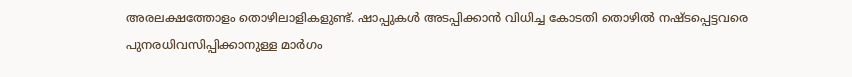അരലക്ഷത്തോളം തൊഴിലാളികളുണ്ട്. ഷാപ്പുകള്‍ അടപ്പിക്കാന്‍ വിധിച്ച കോടതി തൊഴില്‍ നഷ്ടപ്പെട്ടവരെ പുനരധിവസിപ്പിക്കാനുള്ള മാര്‍ഗം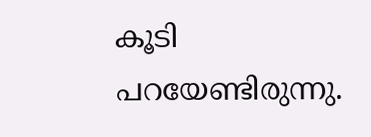കൂടി പറയേണ്ടിരുന്നു.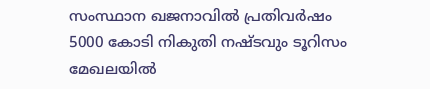സംസ്ഥാന ഖജനാവില്‍ പ്രതിവര്‍ഷം 5000 കോടി നികുതി നഷ്ടവും ടൂറിസം മേഖലയില്‍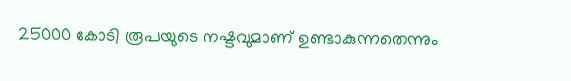25000 കോടി രൂപയുടെ നഷ്ടവുമാണ് ഉണ്ടാകുന്നതെന്നും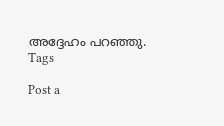അദ്ദേഹം പറഞ്ഞു.
Tags

Post a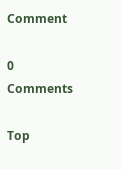Comment

0 Comments

Top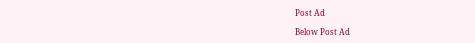Post Ad

Below Post Ad